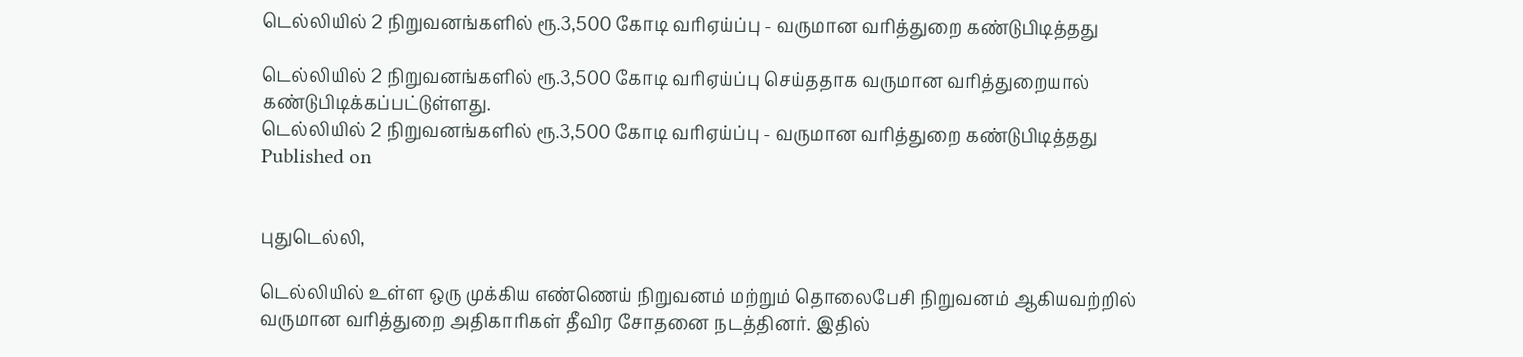டெல்லியில் 2 நிறுவனங்களில் ரூ.3,500 கோடி வரிஏய்ப்பு - வருமான வரித்துறை கண்டுபிடித்தது

டெல்லியில் 2 நிறுவனங்களில் ரூ.3,500 கோடி வரிஏய்ப்பு செய்ததாக வருமான வரித்துறையால் கண்டுபிடிக்கப்பட்டுள்ளது.
டெல்லியில் 2 நிறுவனங்களில் ரூ.3,500 கோடி வரிஏய்ப்பு - வருமான வரித்துறை கண்டுபிடித்தது
Published on


புதுடெல்லி,

டெல்லியில் உள்ள ஒரு முக்கிய எண்ணெய் நிறுவனம் மற்றும் தொலைபேசி நிறுவனம் ஆகியவற்றில் வருமான வரித்துறை அதிகாரிகள் தீவிர சோதனை நடத்தினர். இதில்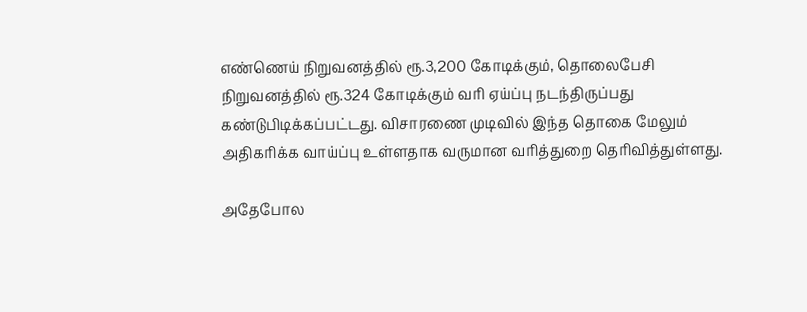எண்ணெய் நிறுவனத்தில் ரூ.3,200 கோடிக்கும், தொலைபேசி நிறுவனத்தில் ரூ.324 கோடிக்கும் வரி ஏய்ப்பு நடந்திருப்பது கண்டுபிடிக்கப்பட்டது. விசாரணை முடிவில் இந்த தொகை மேலும் அதிகரிக்க வாய்ப்பு உள்ளதாக வருமான வரித்துறை தெரிவித்துள்ளது.

அதேபோல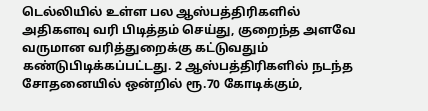டெல்லியில் உள்ள பல ஆஸ்பத்திரிகளில் அதிகளவு வரி பிடித்தம் செய்து, குறைந்த அளவே வருமான வரித்துறைக்கு கட்டுவதும் கண்டுபிடிக்கப்பட்டது. 2 ஆஸ்பத்திரிகளில் நடந்த சோதனையில் ஒன்றில் ரூ.70 கோடிக்கும்,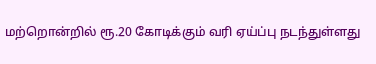மற்றொன்றில் ரூ.20 கோடிக்கும் வரி ஏய்ப்பு நடந்துள்ளது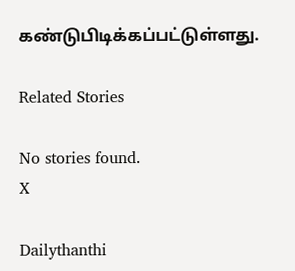கண்டுபிடிக்கப்பட்டுள்ளது.

Related Stories

No stories found.
X

Dailythanthi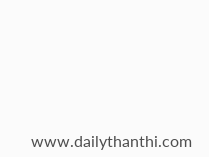www.dailythanthi.com